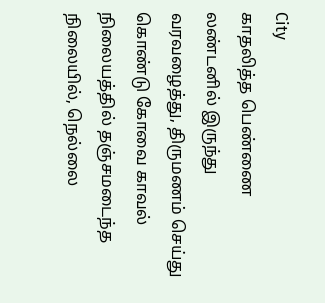City
காதலித்த பெண்ணை லண்டனில் இருந்து வரவழைத்து, திருமணம் செய்து கொண்டு கோவை காவல் நிலையத்தில் தஞ்சமடைந்த நிலையில், நெல்லை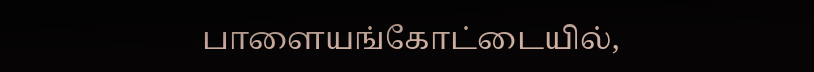பாளையங்கோட்டையில்,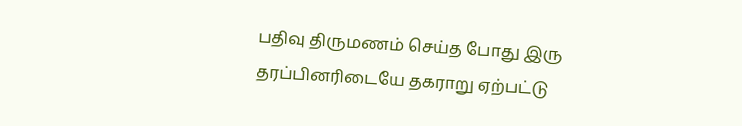பதிவு திருமணம் செய்த போது இரு தரப்பினரிடையே தகராறு ஏற்பட்டு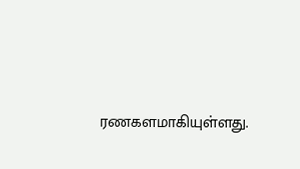ரணகளமாகியுள்ளது.